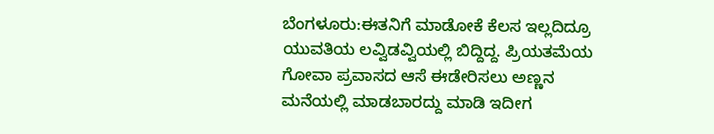ಬೆಂಗಳೂರು:ಈತನಿಗೆ ಮಾಡೋಕೆ ಕೆಲಸ ಇಲ್ಲದಿದ್ರೂ ಯುವತಿಯ ಲವ್ವಿಡವ್ವಿಯಲ್ಲಿ ಬಿದ್ದಿದ್ದ. ಪ್ರಿಯತಮೆಯ ಗೋವಾ ಪ್ರವಾಸದ ಆಸೆ ಈಡೇರಿಸಲು ಅಣ್ಣನ ಮನೆಯಲ್ಲಿ ಮಾಡಬಾರದ್ದು ಮಾಡಿ ಇದೀಗ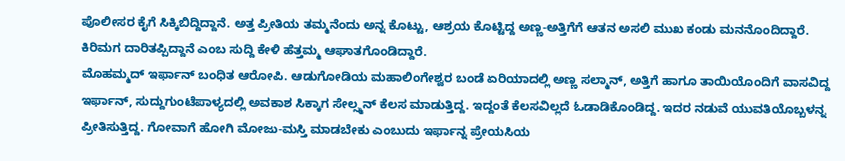ಪೊಲೀಸರ ಕೈಗೆ ಸಿಕ್ಕಿಬಿದ್ದಿದ್ದಾನೆ. ಅತ್ತ ಪ್ರೀತಿಯ ತಮ್ಮನೆಂದು ಅನ್ನ ಕೊಟ್ಟು, ಆಶ್ರಯ ಕೊಟ್ಟಿದ್ದ ಅಣ್ಣ-ಅತ್ತಿಗೆಗೆ ಆತನ ಅಸಲಿ ಮುಖ ಕಂಡು ಮನನೊಂದಿದ್ದಾರೆ. ಕಿರಿಮಗ ದಾರಿತಪ್ಪಿದ್ದಾನೆ ಎಂಬ ಸುದ್ದಿ ಕೇಳಿ ಹೆತ್ತಮ್ಮ ಆಘಾತಗೊಂಡಿದ್ದಾರೆ.
ಮೊಹಮ್ಮದ್ ಇರ್ಫಾನ್ ಬಂಧಿತ ಆರೋಪಿ. ಆಡುಗೋಡಿಯ ಮಹಾಲಿಂಗೇಶ್ವರ ಬಂಡೆ ಏರಿಯಾದಲ್ಲಿ ಅಣ್ಣ ಸಲ್ಮಾನ್, ಅತ್ತಿಗೆ ಹಾಗೂ ತಾಯಿಯೊಂದಿಗೆ ವಾಸವಿದ್ದ ಇರ್ಫಾನ್, ಸುದ್ದುಗುಂಟೆಪಾಳ್ಯದಲ್ಲಿ ಅವಕಾಶ ಸಿಕ್ಕಾಗ ಸೇಲ್ಸ್ಮನ್ ಕೆಲಸ ಮಾಡುತ್ತಿದ್ದ. ಇದ್ದಂತೆ ಕೆಲಸವಿಲ್ಲದೆ ಓಡಾಡಿಕೊಂಡಿದ್ದ. ಇದರ ನಡುವೆ ಯುವತಿಯೊಬ್ಬಳನ್ನ ಪ್ರೀತಿಸುತ್ತಿದ್ದ. ಗೋವಾಗೆ ಹೋಗಿ ಮೋಜು-ಮಸ್ತಿ ಮಾಡಬೇಕು ಎಂಬುದು ಇರ್ಫಾನ್ನ ಪ್ರೇಯಸಿಯ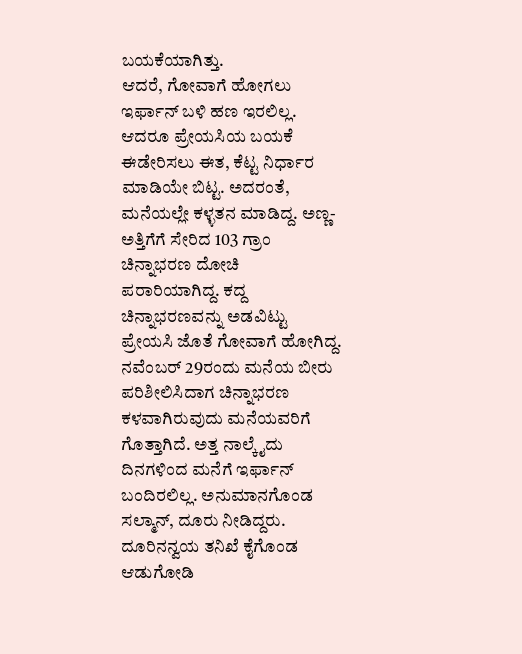ಬಯಕೆಯಾಗಿತ್ತು.
ಆದರೆ, ಗೋವಾಗೆ ಹೋಗಲು ಇರ್ಫಾನ್ ಬಳಿ ಹಣ ಇರಲಿಲ್ಲ. ಆದರೂ ಪ್ರೇಯಸಿಯ ಬಯಕೆ ಈಡೇರಿಸಲು ಈತ, ಕೆಟ್ಟ ನಿರ್ಧಾರ ಮಾಡಿಯೇ ಬಿಟ್ಟ. ಅದರಂತೆ, ಮನೆಯಲ್ಲೇ ಕಳ್ಳತನ ಮಾಡಿದ್ದ. ಅಣ್ಣ-ಅತ್ತಿಗೆಗೆ ಸೇರಿದ 103 ಗ್ರಾಂ ಚಿನ್ನಾಭರಣ ದೋಚಿ ಪರಾರಿಯಾಗಿದ್ದ. ಕದ್ದ ಚಿನ್ನಾಭರಣವನ್ನು ಅಡವಿಟ್ಟು ಪ್ರೇಯಸಿ ಜೊತೆ ಗೋವಾಗೆ ಹೋಗಿದ್ದ.
ನವೆಂಬರ್ 29ರಂದು ಮನೆಯ‌ ಬೀರು ಪರಿಶೀಲಿಸಿದಾಗ ಚಿನ್ನಾಭರಣ ಕಳವಾಗಿರುವುದು ಮನೆಯವರಿಗೆ ಗೊತ್ತಾಗಿದೆ. ಅತ್ತ ನಾಲ್ಕೈದು ದಿನಗಳಿಂದ ಮನೆಗೆ ಇರ್ಫಾನ್ ಬಂದಿರಲಿಲ್ಲ. ಅನುಮಾನಗೊಂಡ ಸಲ್ಮಾನ್, ದೂರು ನೀಡಿದ್ದರು. ದೂರಿನನ್ವಯ ತನಿಖೆ ಕೈಗೊಂಡ ಆಡುಗೋಡಿ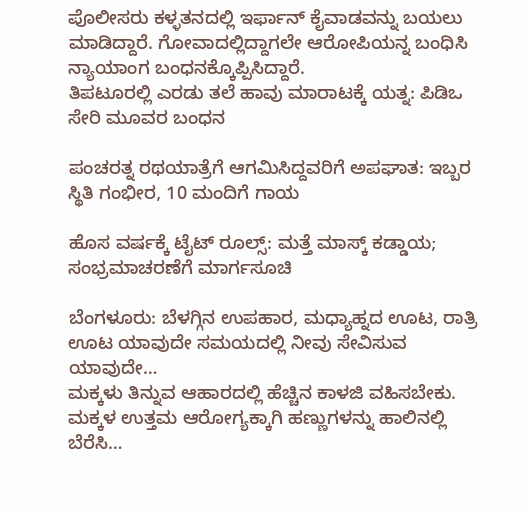ಪೊಲೀಸರು ಕಳ್ಳತನದಲ್ಲಿ ಇರ್ಫಾನ್ ಕೈವಾಡವನ್ನು ಬಯಲು ಮಾಡಿದ್ದಾರೆ. ಗೋವಾದಲ್ಲಿದ್ದಾಗಲೇ ಆರೋಪಿಯನ್ನ ಬಂಧಿಸಿ ನ್ಯಾಯಾಂಗ ಬಂಧನಕ್ಕೊಪ್ಪಿಸಿದ್ದಾರೆ.
ತಿಪಟೂರಲ್ಲಿ ಎರಡು ತಲೆ ಹಾವು ಮಾರಾಟಕ್ಕೆ ಯತ್ನ: ಪಿಡಿಒ ಸೇರಿ ಮೂವರ ಬಂಧನ

ಪಂಚರತ್ನ ರಥಯಾತ್ರೆಗೆ ಆಗಮಿಸಿದ್ದವರಿಗೆ ಅಪಘಾತ: ಇಬ್ಬರ ಸ್ಥಿತಿ ಗಂಭೀರ, 10 ಮಂದಿಗೆ ಗಾಯ

ಹೊಸ ವರ್ಷಕ್ಕೆ ಟೈಟ್ ರೂಲ್ಸ್: ಮತ್ತೆ ಮಾಸ್ಕ್ ಕಡ್ಡಾಯ; ಸಂಭ್ರಮಾಚರಣೆಗೆ ಮಾರ್ಗಸೂಚಿ

ಬೆಂಗಳೂರು: ಬೆಳಗ್ಗಿನ ಉಪಹಾರ, ಮಧ್ಯಾಹ್ನದ ಊಟ, ರಾತ್ರಿ ಊಟ ಯಾವುದೇ ಸಮಯದಲ್ಲಿ ನೀವು ಸೇವಿಸುವ ಯಾವುದೇ…
ಮಕ್ಕಳು ತಿನ್ನುವ ಆಹಾರದಲ್ಲಿ ಹೆಚ್ಚಿನ ಕಾಳಜಿ ವಹಿಸಬೇಕು. ಮಕ್ಕಳ ಉತ್ತಮ ಆರೋಗ್ಯಕ್ಕಾಗಿ ಹಣ್ಣುಗಳನ್ನು ಹಾಲಿನಲ್ಲಿ ಬೆರೆಸಿ…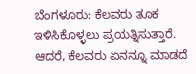ಬೆಂಗಳೂರು: ಕೆಲವರು ತೂಕ ಇಳಿಸಿಕೊಳ್ಳಲು ಪ್ರಯತ್ನಿಸುತ್ತಾರೆ. ಆದರೆ, ಕೆಲವರು ಏನನ್ನೂ ಮಾಡದೆ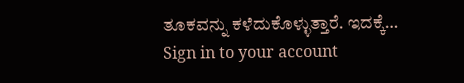ತೂಕವನ್ನು ಕಳೆದುಕೊಳ್ಳುತ್ತಾರೆ. ಇದಕ್ಕೆ…
Sign in to your account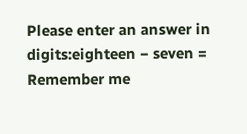Please enter an answer in digits:eighteen − seven =
Remember me